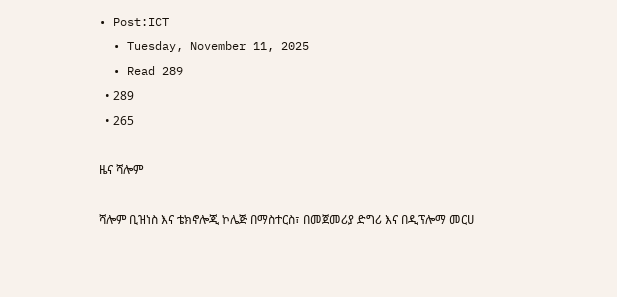• Post:ICT
  • Tuesday, November 11, 2025
  • Read 289
  • 289
  • 265

ዜና ሻሎም

ሻሎም ቢዝነስ እና ቴክኖሎጂ ኮሌጅ በማስተርስ፣ በመጀመሪያ ድግሪ እና በዲፕሎማ መርሀ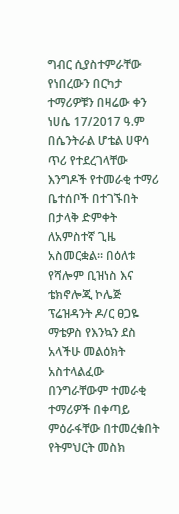ግብር ሲያስተምራቸው የነበረውን በርካታ ተማሪዎቹን በዛሬው ቀን ነሀሴ 17/2017 ዓ.ም በሴንትራል ሆቴል ሀዋሳ ጥሪ የተደረገላቸው እንግዶች የተመራቂ ተማሪ ቤተሰቦች በተገኙበት በታላቅ ድምቀት ለአምስተኛ ጊዜ አስመርቋል። በዕለቱ የሻሎም ቢዝነስ እና ቴክኖሎጂ ኮሌጅ ፕሬዝዳንት ዶ/ር ፀጋዬ ማቴዎስ የእንኳን ደስ አላችሁ መልዕክት አስተላልፈው በንግራቸውም ተመራቂ ተማሪዎች በቀጣይ ምዕራፋቸው በተመረቁበት የትምህርት መስክ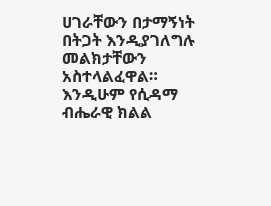ሀገራቸውን በታማኝነት በትጋት እንዲያገለግሉ መልክታቸውን አስተላልፈዋል። እንዲሁም የሲዳማ ብሔራዊ ክልል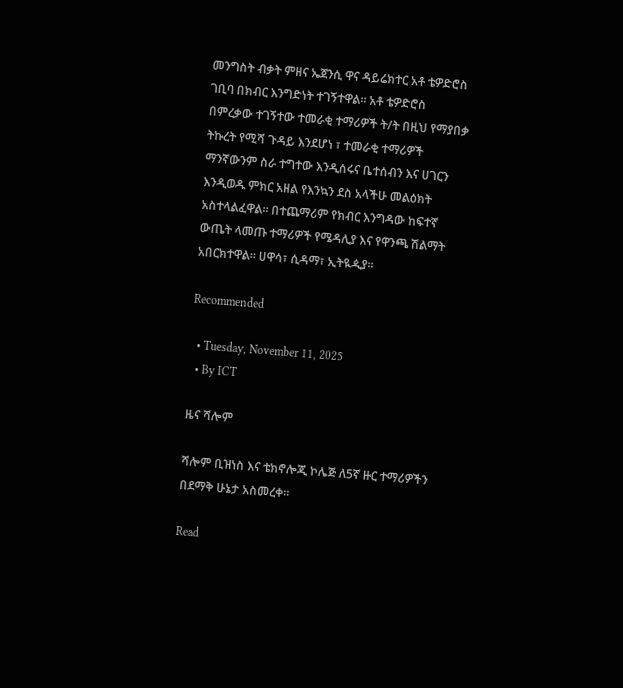መንግስት ብቃት ምዘና ኤጀንሲ ዋና ዳይሬክተር አቶ ቴዎድሮስ ገቢባ በክብር እንግድነት ተገኝተዋል። አቶ ቴዎድሮስ በምረቃው ተገኝተው ተመራቂ ተማሪዎች ት/ት በዚህ የማያበቃ ትኩረት የሚሻ ጉዳይ እንደሆነ ፣ ተመራቂ ተማሪዎች ማንኛውንም ስራ ተግተው እንዲሰሩና ቤተሰብን እና ሀገርን እንዲወዱ ምክር አዘል የእንኳን ደስ አላችሁ መልዕክት አስተላልፈዋል። በተጨማሪም የክብር እንግዳው ከፍተኛ ውጤት ላመጡ ተማሪዎች የሜዳሊያ እና የዋንጫ ሽልማት አበርክተዋል። ሀዋሳ፣ ሲዳማ፣ ኢትዪዺያ።

Recommended

  • Tuesday, November 11, 2025
  • By ICT

ዜና ሻሎም

ሻሎም ቢዝነስ እና ቴክኖሎጂ ኮሌጅ ለ5ኛ ዙር ተማሪዎችን በደማቅ ሁኔታ አስመረቀ።

Read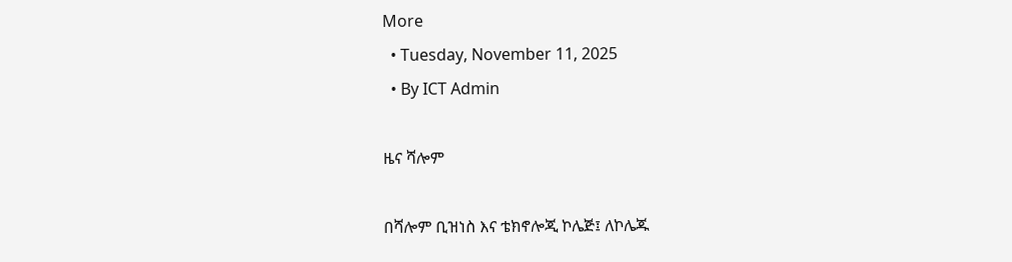More
  • Tuesday, November 11, 2025
  • By ICT Admin

ዜና ሻሎም

በሻሎም ቢዝነስ እና ቴክኖሎጂ ኮሌጅ፤ ለኮሌጁ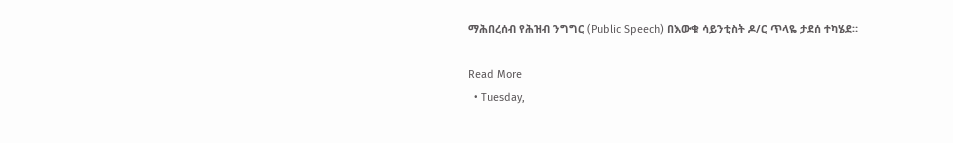ማሕበረሰብ የሕዝብ ንግግር (Public Speech) በእውቁ ሳይንቲስት ዶ/ር ጥላዬ ታደሰ ተካሄደ።

Read More
  • Tuesday,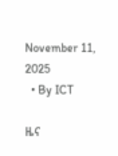November 11, 2025
  • By ICT

ዜና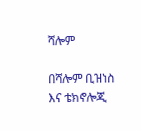ሻሎም

በሻሎም ቢዝነስ እና ቴክኖሎጂ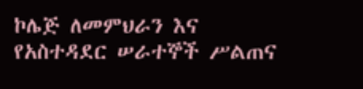ኮሌጅ ለመምህራን እና የአስተዳደር ሠራተኞች ሥልጠና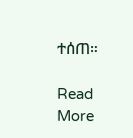ተሰጠ።

Read More